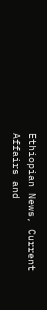Ethiopian News, Current Affairs and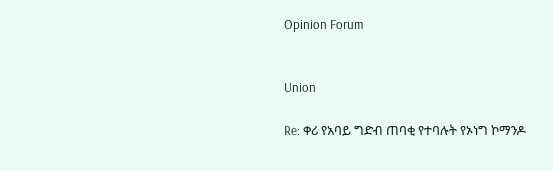Opinion Forum


Union

Re: ቀሪ የአባይ ግድብ ጠባቂ የተባሉት የኦነግ ኮማንዶ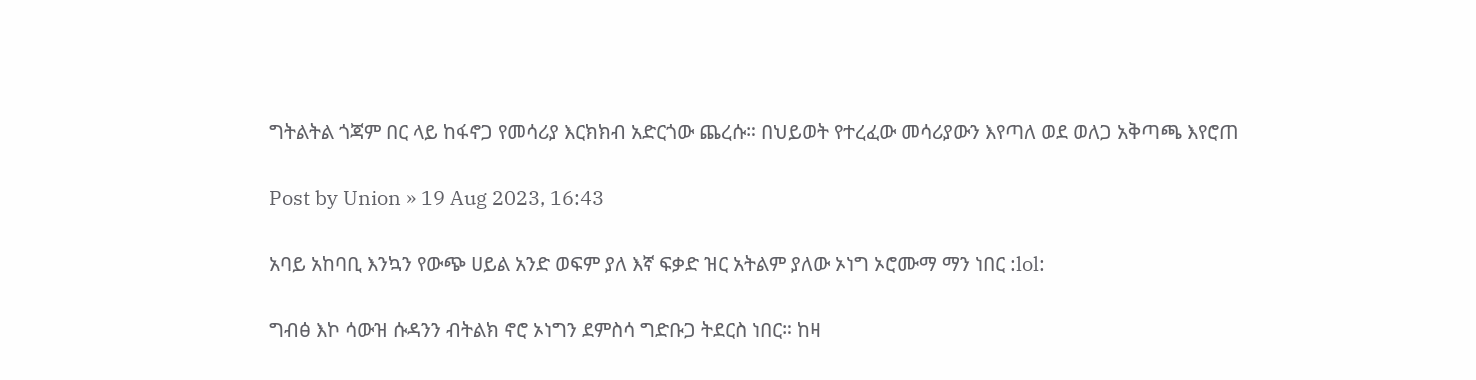ግትልትል ጎጃም በር ላይ ከፋኖጋ የመሳሪያ እርክክብ አድርጎው ጨረሱ። በህይወት የተረፈው መሳሪያውን እየጣለ ወደ ወለጋ አቅጣጫ እየሮጠ

Post by Union » 19 Aug 2023, 16:43

አባይ አከባቢ እንኳን የውጭ ሀይል አንድ ወፍም ያለ እኛ ፍቃድ ዝር አትልም ያለው ኦነግ ኦሮሙማ ማን ነበር :lol:

ግብፅ እኮ ሳውዝ ሱዳንን ብትልክ ኖሮ ኦነግን ደምስሳ ግድቡጋ ትደርስ ነበር። ከዛ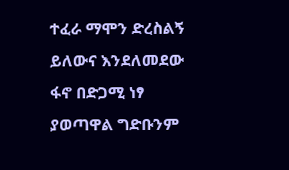ተፈራ ማሞን ድረስልኝ ይለውና እንደለመደው ፋኖ በድጋሚ ነፃ ያወጣዋል ግድቡንም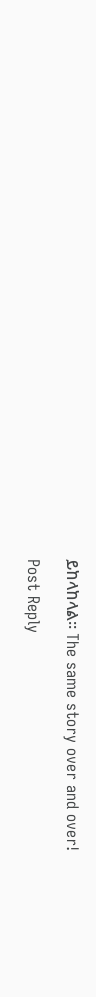ይከላከላል። The same story over and over!

Post Reply